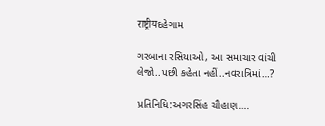राष्ट्रीयદહેગામ

ગરબાના રસિયાઓ, આ સમાચાર વાંચી લેજો..પછી કહેતા નહીં..નવરાત્રિમાં…?

પ્રતિનિધિ:અગરસિંહ ચૌહાણ….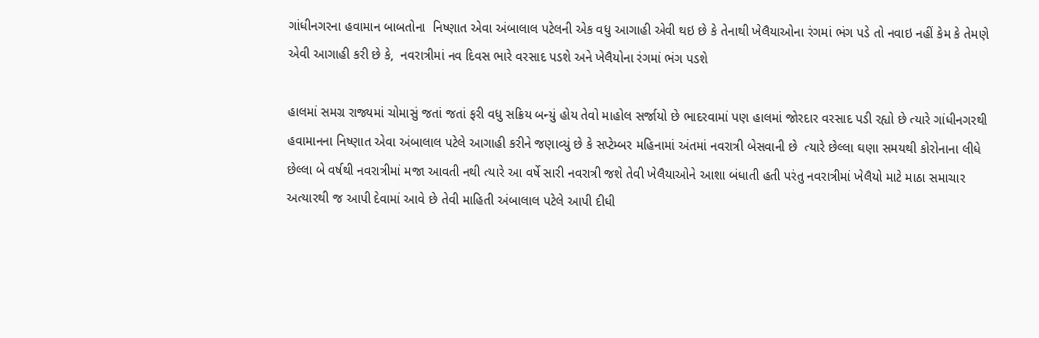ગાંધીનગરના હવામાન બાબતોના  નિષ્ણાત એવા અંબાલાલ પટેલની એક વધુ આગાહી એવી થઇ છે કે તેનાથી ખેલૈયાઓના રંગમાં ભંગ પડે તો નવાઇ નહીં કેમ કે તેમણે એવી આગાહી કરી છે કે,  નવરાત્રીમાં નવ દિવસ ભારે વરસાદ પડશે અને ખેલૈયોના રંગમાં ભંગ પડશે

હાલમાં સમગ્ર રાજ્યમાં ચોમાસું જતાં જતાં ફરી વધુ સક્રિય બન્યું હોય તેવો માહોલ સર્જાયો છે ભાદરવામાં પણ હાલમાં જોરદાર વરસાદ પડી રહ્યો છે ત્યારે ગાંધીનગરથી હવામાનના નિષ્ણાત એવા અંબાલાલ પટેલે આગાહી કરીને જણાવ્યું છે કે સપ્ટેમ્બર મહિનામાં અંતમાં નવરાત્રી બેસવાની છે  ત્યારે છેલ્લા ઘણા સમયથી કોરોનાના લીધે છેલ્લા બે વર્ષથી નવરાત્રીમાં મજા આવતી નથી ત્યારે આ વર્ષે સારી નવરાત્રી જશે તેવી ખેલૈયાઓને આશા બંધાતી હતી પરંતુ નવરાત્રીમાં ખેલૈયો માટે માઠા સમાચાર અત્યારથી જ આપી દેવામાં આવે છે તેવી માહિતી અંબાલાલ પટેલે આપી દીધી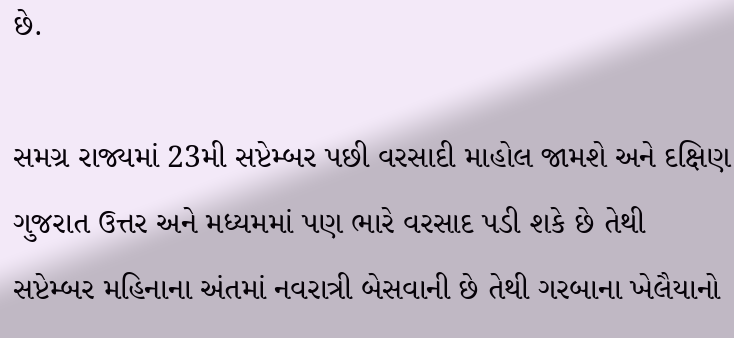છે.

સમગ્ર રાજ્યમાં 23મી સપ્ટેમ્બર પછી વરસાદી માહોલ જામશે અને દક્ષિણ ગુજરાત ઉત્તર અને મધ્યમમાં પણ ભારે વરસાદ પડી શકે છે તેથી સપ્ટેમ્બર મહિનાના અંતમાં નવરાત્રી બેસવાની છે તેથી ગરબાના ખેલૈયાનો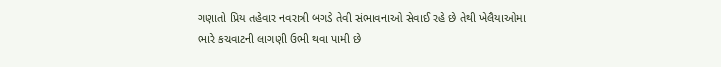ગણાતો પ્રિય તહેવાર નવરાત્રી બગડે તેવી સંભાવનાઓ સેવાઈ રહે છે તેથી ખેલૈયાઓમા ભારે કચવાટની લાગણી ઉભી થવા પામી છે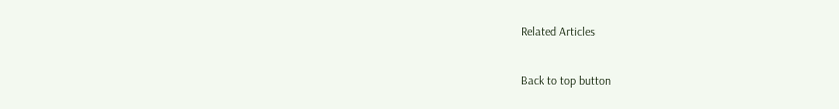Related Articles

Back to top button